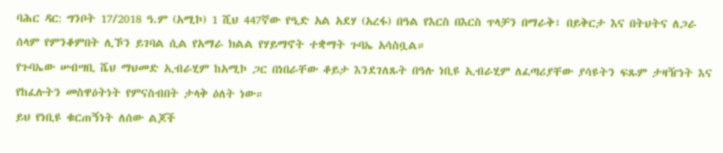ባሕር ዳር: ግንቦት 17/2018 ዓ.ም (አሚኮ) 1 ሺህ 447ኛው የዒድ አል አደሃ (አረፋ) በዓል የእርስ በእርስ ጥላቻን በማራቅ፣ በይቅርታ እና በትህትና ለጋራ ሰላም የምንቆምበት ሊኾን ይገባል ሲል የአማራ ክልል የሃይማኖት ተቋማት ጉባኤ አሳስቧል።
የጉባኤው ሠብሣቢ ሼህ ማህመድ ኢብራሂም ከአሚኮ ጋር በነበራቸው ቆይታ እንደገለጹት በዓሉ ነቢዩ ኢብራሂም ለፈጣሪያቸው ያሳዩትን ፍጹም ታዛዥነት እና የከፈሉትን መስዋዕትነት የምናስብበት ታላቅ ዕለት ነው።
ይህ የነቢዩ ቁርጠኝነት ለሰው ልጆች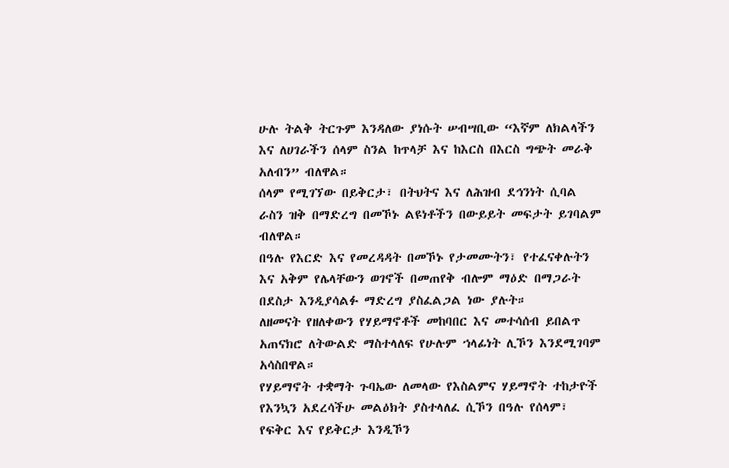ሁሉ ትልቅ ትርጉም እንዳለው ያነሱት ሠብሣቢው “እኛም ለክልላችን እና ለሀገራችን ሰላም ስንል ከጥላቻ እና ከእርስ በእርስ ግጭት መራቅ አለብን” ብለዋል።
ሰላም የሚገኘው በይቅርታ፣ በትህትና እና ለሕዝብ ደኅንነት ሲባል ራስን ዝቅ በማድረግ በመኾኑ ልዩነቶችን በውይይት መፍታት ይገባልም ብለዋል።
በዓሉ የእርድ እና የመረዳዳት በመኾኑ የታመሙትን፣ የተፈናቀሉትን እና አቅም የሌላቸውን ወገኖች በመጠየቅ ብሎም ማዕድ በማጋራት በደስታ እንዲያሳልፉ ማድረግ ያስፈልጋል ነው ያሉት።
ለዘመናት የዘለቀውን የሃይማኖቶች መከባበር እና መተሳሰብ ይበልጥ አጠናክሮ ለትውልድ ማስተላለፍ የሁሉም ኀላፊነት ሊኾን እንደሚገባም አሳስበዋል።
የሃይማኖት ተቋማት ጉባኤው ለመላው የእስልምና ሃይማኖት ተከታዮች የእንኳን አደረሳችሁ መልዕክት ያስተላለፈ ሲኾን በዓሉ የሰላም፣ የፍቅር እና የይቅርታ እንዲኾን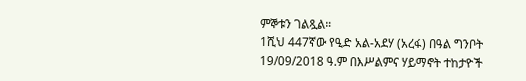ምኞቱን ገልጿል።
1ሺህ 447ኛው የዒድ አል-አደሃ (አረፋ) በዓል ግንቦት 19/09/2018 ዓ.ም በእሥልምና ሃይማኖት ተከታዮች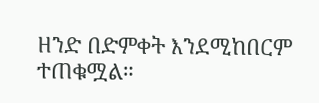ዘንድ በድምቀት እንደሚከበርም ተጠቁሟል።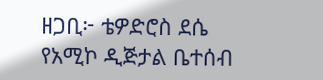ዘጋቢ፦ ቴዎድሮስ ደሴ
የአሚኮ ዲጅታል ቤተሰብ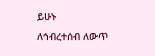ይሁኑ
ለኅብረተሰብ ለውጥ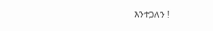እንተጋለን !